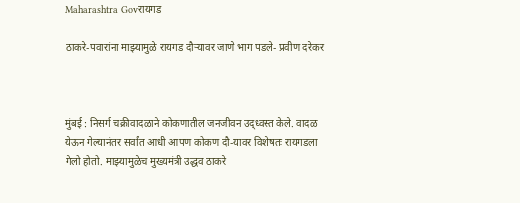Maharashtra Govरायगड

ठाकरे-पवारांना माझ्यामुळे रायगड दौऱ्यावर जाणे भाग पडले- प्रवीण दरेकर



मुंबई : निसर्ग चक्रीवादळाने कोकणातील जनजीवन उद्ध्वस्त केले. वादळ येऊन गेल्यानंतर सर्वांत आधी आपण कोकण दौ-यावर विशेषतः रायगडला गेलो होतो. माझ्यामुळेच मुख्यमंत्री उद्धव ठाकरे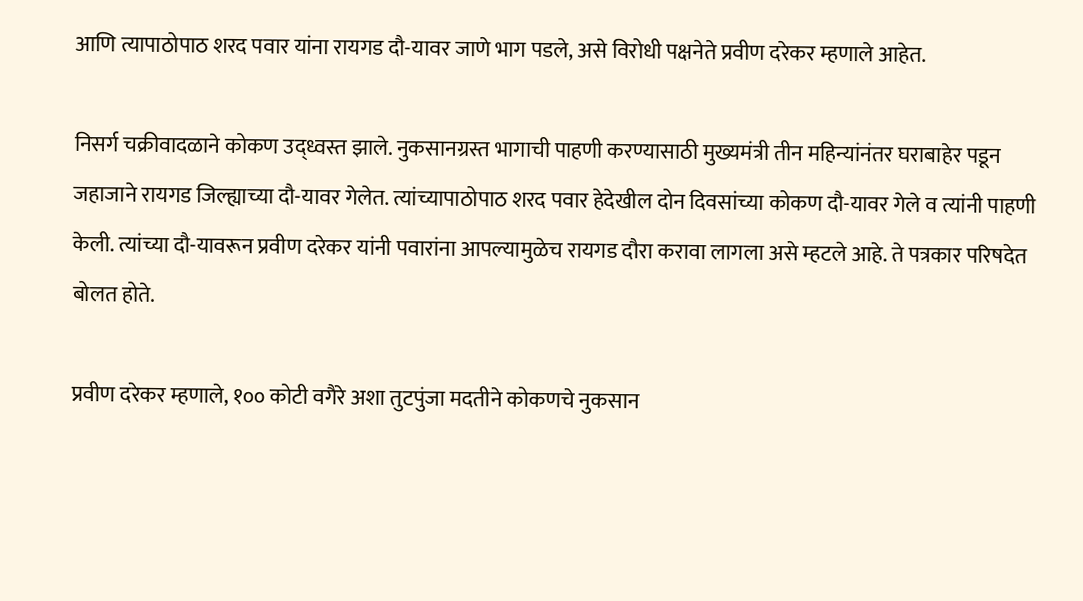आणि त्यापाठोपाठ शरद पवार यांना रायगड दौ-यावर जाणे भाग पडले, असे विरोधी पक्षनेते प्रवीण दरेकर म्हणाले आहेत.

निसर्ग चक्रीवादळाने कोकण उद्ध्वस्त झाले. नुकसानग्रस्त भागाची पाहणी करण्यासाठी मुख्यमंत्री तीन महिन्यांनंतर घराबाहेर पडून जहाजाने रायगड जिल्ह्याच्या दौ-यावर गेलेत. त्यांच्यापाठोपाठ शरद पवार हेदेखील दोन दिवसांच्या कोकण दौ-यावर गेले व त्यांनी पाहणी केली. त्यांच्या दौ-यावरून प्रवीण दरेकर यांनी पवारांना आपल्यामुळेच रायगड दौरा करावा लागला असे म्हटले आहे. ते पत्रकार परिषदेत बोलत होते.

प्रवीण दरेकर म्हणाले, १०० कोटी वगैरे अशा तुटपुंजा मदतीने कोकणचे नुकसान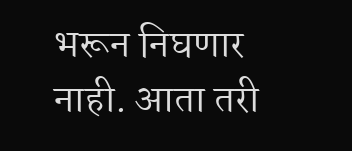भरून निघणार नाही. आता तरी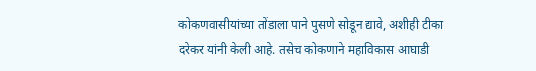कोकणवासीयांच्या तोंडाला पाने पुसणे सोडून द्यावे, अशीही टीका दरेकर यांनी केली आहे. तसेच कोकणाने महाविकास आघाडी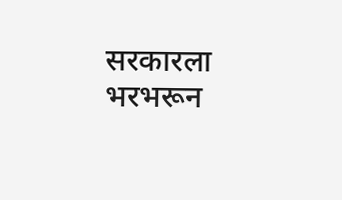सरकारला भरभरून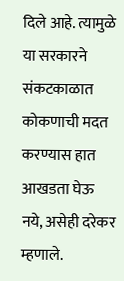दिले आहे. त्यामुळे या सरकारने संकटकाळात कोकणाची मदत करण्यास हात आखडता घेऊ नये, असेही दरेकर म्हणाले.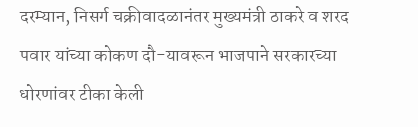दरम्यान, निसर्ग चक्रीवादळानंतर मुख्यमंत्री ठाकरे व शरद पवार यांच्या कोकण दौ-यावरून भाजपाने सरकारच्या धोरणांवर टीका केली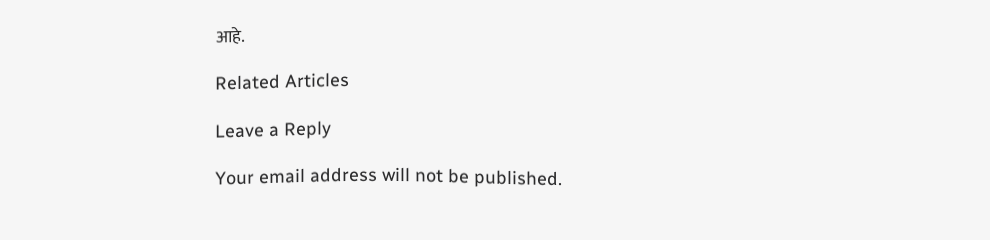आहे.

Related Articles

Leave a Reply

Your email address will not be published.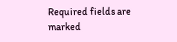Required fields are marked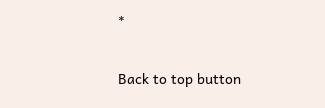*

Back to top button